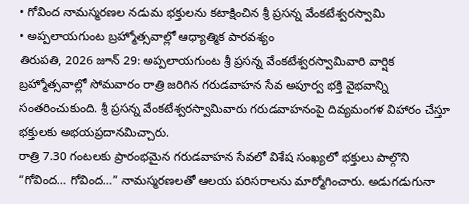• గోవింద నామస్మరణల నడుమ భక్తులను కటాక్షించిన శ్రీ ప్రసన్న వేంకటేశ్వరస్వామి
• అప్పలాయగుంట బ్రహ్మోత్సవాల్లో ఆధ్యాత్మిక పారవశ్యం
తిరుపతి, 2026 జూన్ 29: అప్పలాయగుంట శ్రీ ప్రసన్న వేంకటేశ్వరస్వామివారి వార్షిక బ్రహ్మోత్సవాల్లో సోమవారం రాత్రి జరిగిన గరుడవాహన సేవ అపూర్వ భక్తి వైభవాన్ని సంతరించుకుంది. శ్రీ ప్రసన్న వేంకటేశ్వరస్వామివారు గరుడవాహనంపై దివ్యమంగళ విహారం చేస్తూ భక్తులకు అభయప్రదానమిచ్చారు.
రాత్రి 7.30 గంటలకు ప్రారంభమైన గరుడవాహన సేవలో విశేష సంఖ్యలో భక్తులు పాల్గొని “గోవింద… గోవింద…” నామస్మరణలతో ఆలయ పరిసరాలను మార్మోగించారు. అడుగడుగునా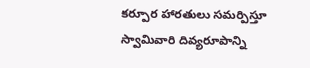కర్పూర హారతులు సమర్పిస్తూ స్వామివారి దివ్యరూపాన్ని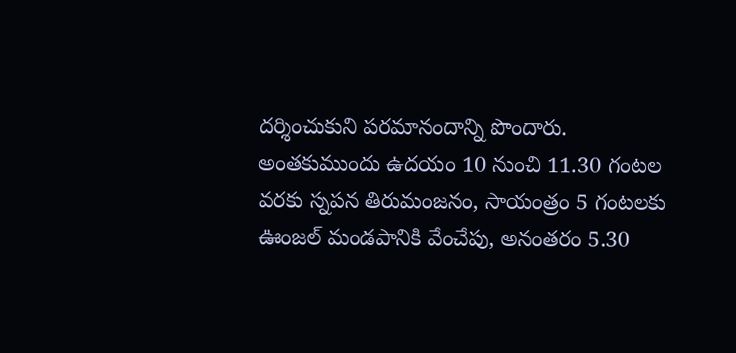దర్శించుకుని పరమానందాన్ని పొందారు.
అంతకుముందు ఉదయం 10 నుంచి 11.30 గంటల వరకు స్నపన తిరుమంజనం, సాయంత్రం 5 గంటలకు ఊంజల్ మండపానికి వేంచేపు, అనంతరం 5.30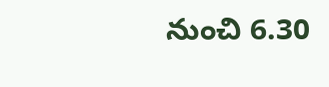నుంచి 6.30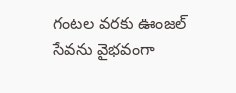గంటల వరకు ఊంజల్ సేవను వైభవంగా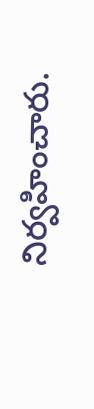నిర్వహించారు.